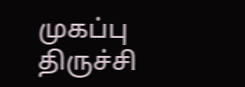முகப்பு
திருச்சி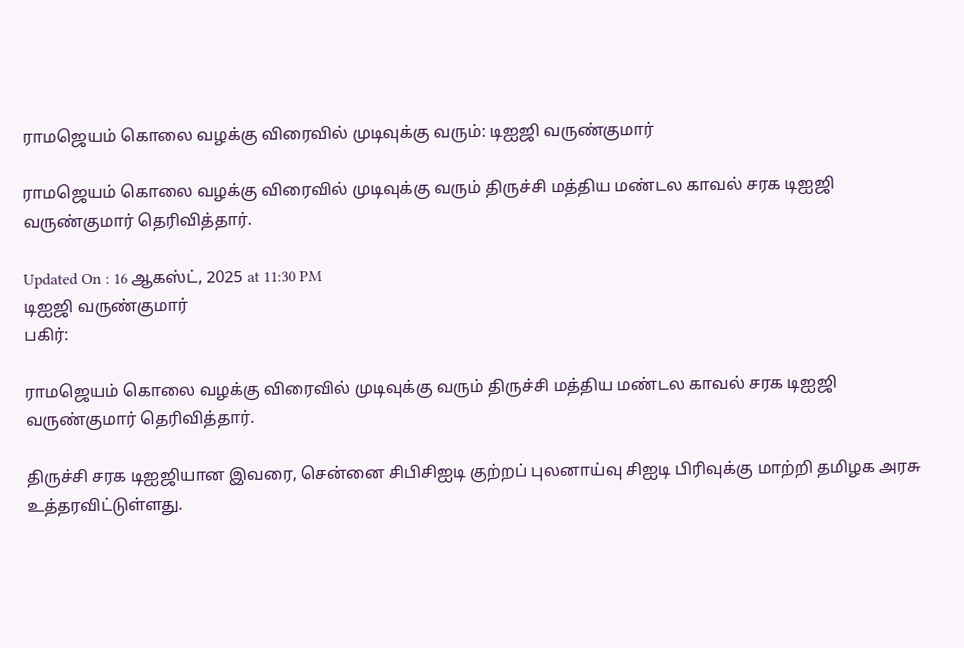ராமஜெயம் கொலை வழக்கு விரைவில் முடிவுக்கு வரும்: டிஐஜி வருண்குமார்

ராமஜெயம் கொலை வழக்கு விரைவில் முடிவுக்கு வரும் திருச்சி மத்திய மண்டல காவல் சரக டிஐஜி வருண்குமார் தெரிவித்தார்.

Updated On : 16 ஆகஸ்ட், 2025 at 11:30 PM
டிஐஜி வருண்குமார்
பகிர்:

ராமஜெயம் கொலை வழக்கு விரைவில் முடிவுக்கு வரும் திருச்சி மத்திய மண்டல காவல் சரக டிஐஜி வருண்குமார் தெரிவித்தார்.

திருச்சி சரக டிஐஜியான இவரை, சென்னை சிபிசிஐடி குற்றப் புலனாய்வு சிஐடி பிரிவுக்கு மாற்றி தமிழக அரசு உத்தரவிட்டுள்ளது.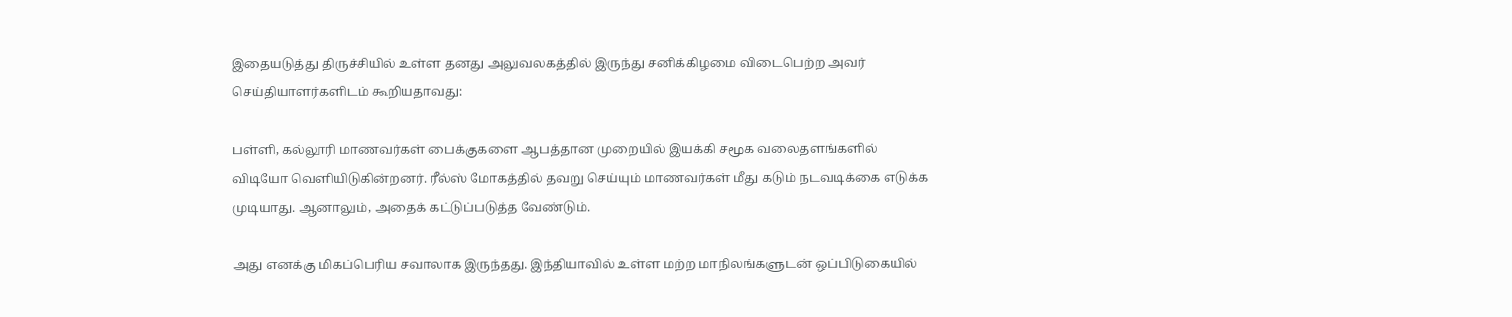இதையடுத்து திருச்சியில் உள்ள தனது அலுவலகத்தில் இருந்து சனிக்கிழமை விடைபெற்ற அவர் செய்தியாளர்களிடம் கூறியதாவது:

பள்ளி, கல்லூரி மாணவர்கள் பைக்குகளை ஆபத்தான முறையில் இயக்கி சமூக வலைதளங்களில் விடியோ வெளியிடுகின்றனர். ரீல்ஸ் மோகத்தில் தவறு செய்யும் மாணவர்கள் மீது கடும் நடவடிக்கை எடுக்க முடியாது. ஆனாலும், அதைக் கட்டுப்படுத்த வேண்டும்.

அது எனக்கு மிகப்பெரிய சவாலாக இருந்தது. இந்தியாவில் உள்ள மற்ற மாநிலங்களுடன் ஒப்பிடுகையில்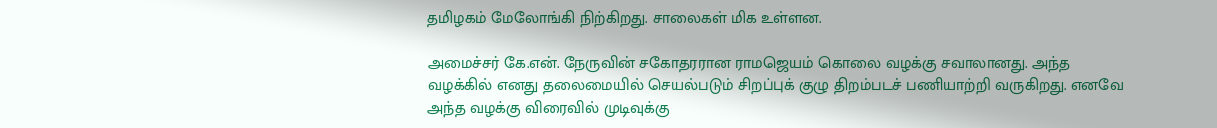தமிழகம் மேலோங்கி நிற்கிறது. சாலைகள் மிக உள்ளன.

அமைச்சர் கே.என். நேருவின் சகோதரரான ராமஜெயம் கொலை வழக்கு சவாலானது. அந்த வழக்கில் எனது தலைமையில் செயல்படும் சிறப்புக் குழு திறம்படச் பணியாற்றி வருகிறது. எனவே அந்த வழக்கு விரைவில் முடிவுக்கு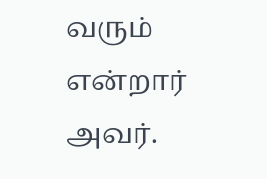வரும் என்றார் அவர்.